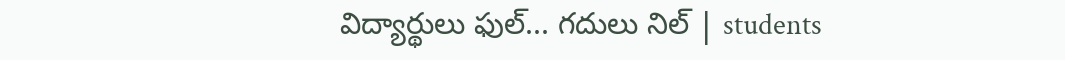విద్యార్థులు ఫుల్... గదులు నిల్ | students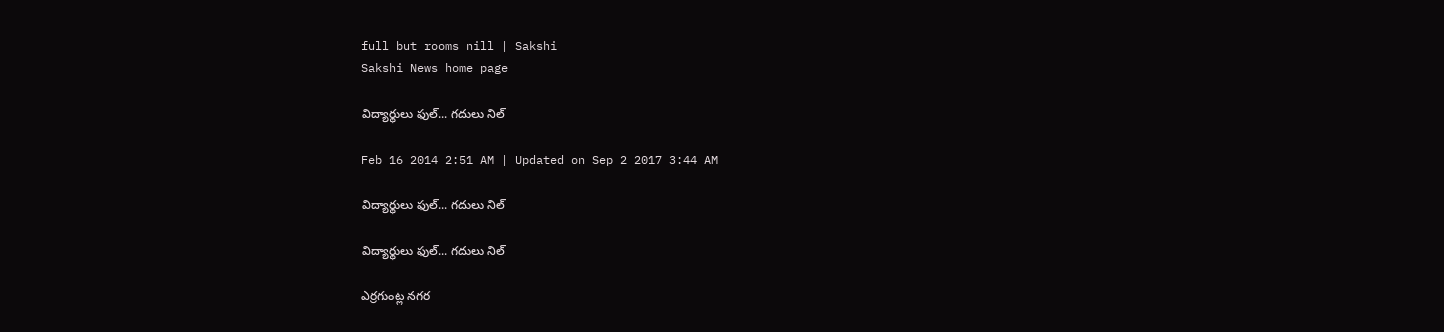full but rooms nill | Sakshi
Sakshi News home page

విద్యార్థులు ఫుల్... గదులు నిల్

Feb 16 2014 2:51 AM | Updated on Sep 2 2017 3:44 AM

విద్యార్థులు ఫుల్... గదులు నిల్

విద్యార్థులు ఫుల్... గదులు నిల్

ఎర్రగుంట్ల నగర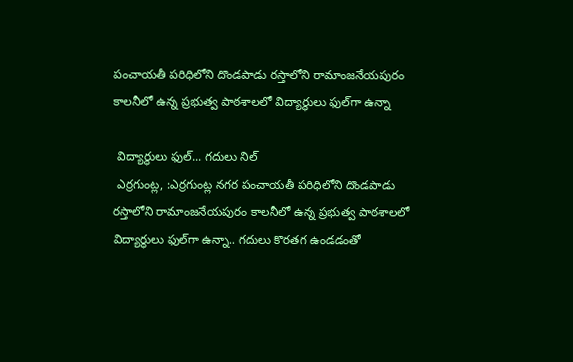పంచాయతీ పరిధిలోని దొండపాడు రస్తాలోని రామాంజనేయపురం కాలనీలో ఉన్న ప్రభుత్వ పాఠశాలలో విద్యార్థులు ఫుల్‌గా ఉన్నా

 విద్యార్థులు ఫుల్... గదులు నిల్
 ఎర్రగుంట్ల, :ఎర్రగుంట్ల నగర పంచాయతీ పరిధిలోని దొండపాడు రస్తాలోని రామాంజనేయపురం కాలనీలో ఉన్న ప్రభుత్వ పాఠశాలలో విద్యార్థులు ఫుల్‌గా ఉన్నా.. గదులు కొరతగ ఉండడంతో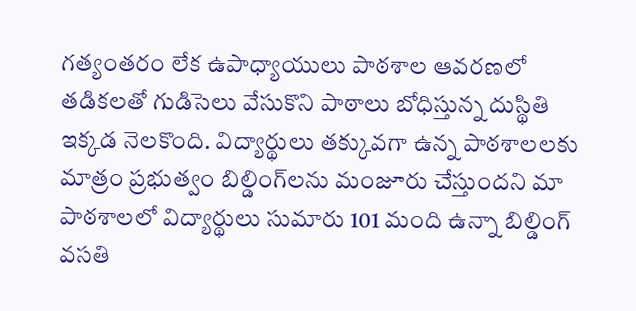గత్యంతరం లేక ఉపాధ్యాయులు పాఠశాల ఆవరణలో తడికలతో గుడిసెలు వేసుకొని పాఠాలు బోధిస్తున్న దుస్థితి ఇక్కడ నెలకొంది. విద్యార్థులు తక్కువగా ఉన్న పాఠశాలలకు మాత్రం ప్రభుత్వం బిల్డింగ్‌లను మంజూరు చేస్తుందని మా పాఠశాలలో విద్యార్థులు సుమారు 101 మంది ఉన్నా బిల్డింగ్ వసతి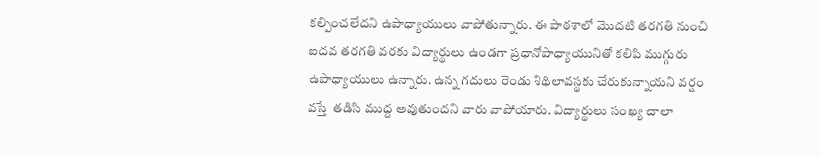కల్పించలేదని ఉపాధ్యాయులు వాపోతున్నారు. ఈ పాఠశాలో మొదటి తరగతి నుంచి ఐదవ తరగతి వరకు విద్యార్థులు ఉండగా ప్రధానోపాధ్యాయునితో కలిపి ముగ్గురు ఉపాధ్యాయులు ఉన్నారు. ఉన్న గదులు రెండు శిథిలావస్థకు చేరుకున్నాయని వర్షం వస్తే  తడిసి ముద్ద అవుతుందని వారు వాపోయారు. విద్యార్థులు సంఖ్య చాలా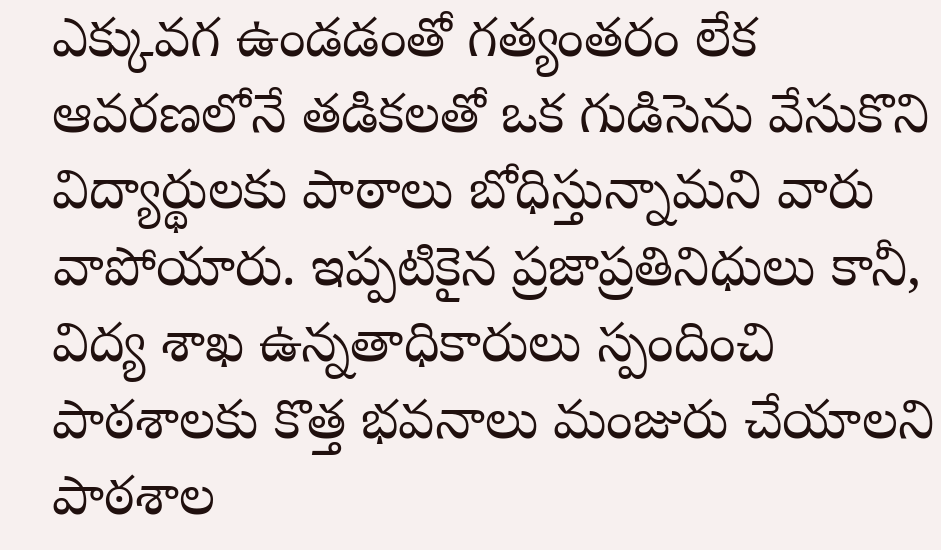ఎక్కువగ ఉండడంతో గత్యంతరం లేక ఆవరణలోనే తడికలతో ఒక గుడిసెను వేసుకొని విద్యార్థులకు పాఠాలు బోధిస్తున్నామని వారు వాపోయారు. ఇప్పటికైన ప్రజాప్రతినిధులు కానీ, విద్య శాఖ ఉన్నతాధికారులు స్పందించి పాఠశాలకు కొత్త భవనాలు మంజురు చేయాలని పాఠశాల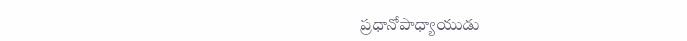ప్రధానోపాధ్యాయుడు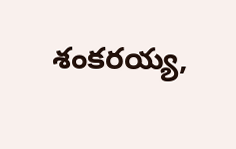శంకరయ్య,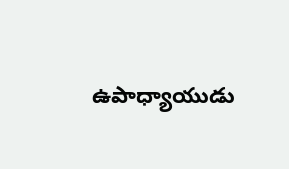ఉపాధ్యాయుడు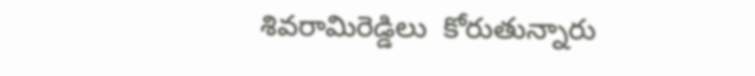శివరామిరెడ్డిలు  కోరుతున్నారు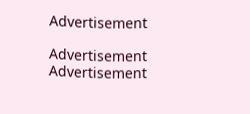Advertisement

Advertisement
Advertisement